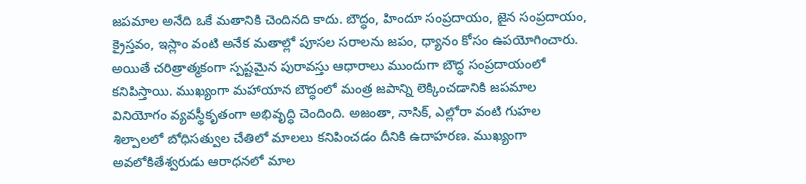జపమాల అనేది ఒకే మతానికి చెందినది కాదు. బౌద్ధం, హిందూ సంప్రదాయం, జైన సంప్రదాయం, క్రైస్తవం, ఇస్లాం వంటి అనేక మతాల్లో పూసల సరాలను జపం, ధ్యానం కోసం ఉపయోగించారు. అయితే చరిత్రాత్మకంగా స్పష్టమైన పురావస్తు ఆధారాలు ముందుగా బౌద్ధ సంప్రదాయంలో కనిపిస్తాయి. ముఖ్యంగా మహాయాన బౌద్ధంలో మంత్ర జపాన్ని లెక్కించడానికి జపమాల వినియోగం వ్యవస్థీకృతంగా అభివృద్ధి చెందింది. అజంతా, నాసిక్, ఎల్లోరా వంటి గుహల శిల్పాలలో బోధిసత్వుల చేతిలో మాలలు కనిపించడం దీనికి ఉదాహరణ. ముఖ్యంగా అవలోకితేశ్వరుడు ఆరాధనలో మాల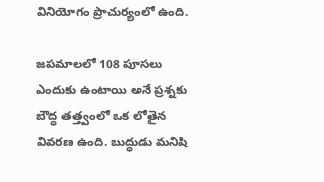వినియోగం ప్రాచుర్యంలో ఉంది.

జపమాలలో 108 పూసలు ఎందుకు ఉంటాయి అనే ప్రశ్నకు బౌద్ధ తత్త్వంలో ఒక లోతైన వివరణ ఉంది. బుద్ధుడు మనిషి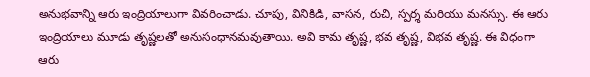అనుభవాన్ని ఆరు ఇంద్రియాలుగా వివరించాడు. చూపు, వినికిడి, వాసన, రుచి, స్పర్శ మరియు మనస్సు. ఈ ఆరు ఇంద్రియాలు మూడు తృష్ణలతో అనుసంధానమవుతాయి. అవి కామ తృష్ణ, భవ తృష్ణ, విభవ తృష్ణ. ఈ విధంగా ఆరు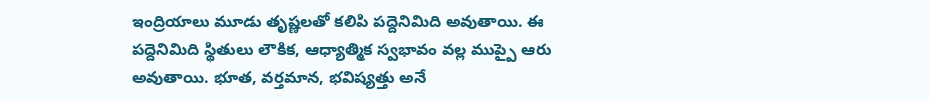ఇంద్రియాలు మూడు తృష్ణలతో కలిపి పద్దెనిమిది అవుతాయి. ఈ పద్దెనిమిది స్థితులు లౌకిక, ఆధ్యాత్మిక స్వభావం వల్ల ముప్పై ఆరు అవుతాయి. భూత, వర్తమాన, భవిష్యత్తు అనే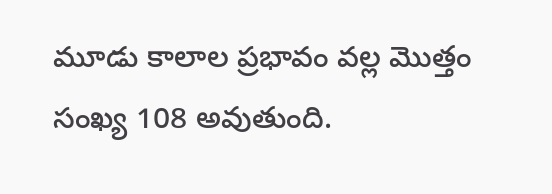మూడు కాలాల ప్రభావం వల్ల మొత్తం సంఖ్య 108 అవుతుంది.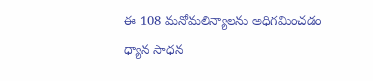ఈ 108 మనోమలిన్యాలను అధిగమించడం ధ్యాన సాధన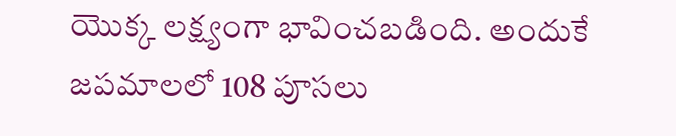యొక్క లక్ష్యంగా భావించబడింది. అందుకే జపమాలలో 108 పూసలు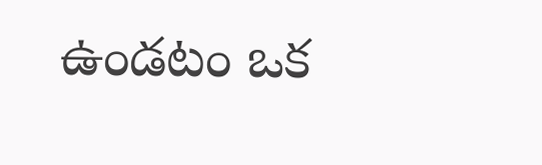ఉండటం ఒక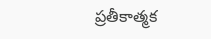ప్రతీకాత్మక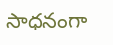సాధనంగా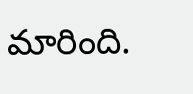మారింది.